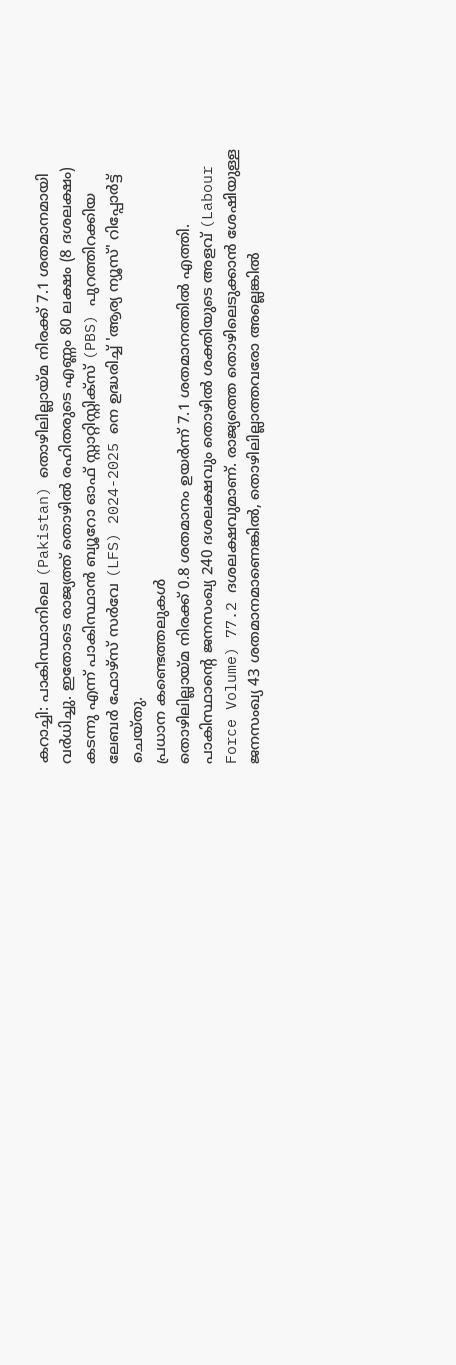കറാച്ചി: പാകിസ്ഥാനിലെ (Pakistan) തൊഴിലില്ലായ്മ നിരക്ക് 7.1 ശതമാനമായി വർധിച്ചു. ഇതോടെ രാജ്യത്ത് തൊഴിൽ രഹിതരുടെ എണ്ണം 80 ലക്ഷം (8 ദശലക്ഷം) കടന്നു എന്ന് പാകിസ്ഥാൻ ബ്യൂറോ ഓഫ് സ്റ്റാറ്റിസ്റ്റിക്സ് (PBS) പുറത്തിറക്കിയ ലേബർ ഫോഴ്സ് സർവേ (LFS) 2024-2025 നെ ഉദ്ധരിച്ച് 'ആര്യ ന്യൂസ്' റിപ്പോർട്ട് ചെയ്തു.
പ്രധാന കണ്ടെത്തലുകൾ
തൊഴിലില്ലായ്മ നിരക്ക് 0.8 ശതമാനം ഉയർന്ന് 7.1 ശതമാനത്തിൽ എത്തി. പാകിസ്ഥാൻ്റെ ജനസംഖ്യ 240 ദശലക്ഷവും തൊഴിൽ ശക്തിയുടെ അളവ് (Labour Force Volume) 77.2 ദശലക്ഷവുമാണ്. രാജ്യത്തെ തൊഴിലെടുക്കാൻ ശേഷിയുള്ള ജനസംഖ്യ 43 ശതമാനമാണെങ്കിൽ, തൊഴിലില്ലാത്തവരോ അല്ലെങ്കിൽ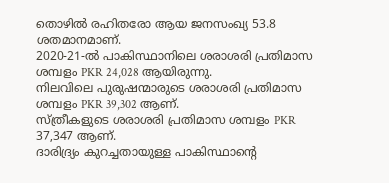തൊഴിൽ രഹിതരോ ആയ ജനസംഖ്യ 53.8 ശതമാനമാണ്.
2020-21-ൽ പാകിസ്ഥാനിലെ ശരാശരി പ്രതിമാസ ശമ്പളം PKR 24,028 ആയിരുന്നു.
നിലവിലെ പുരുഷന്മാരുടെ ശരാശരി പ്രതിമാസ ശമ്പളം PKR 39,302 ആണ്.
സ്ത്രീകളുടെ ശരാശരി പ്രതിമാസ ശമ്പളം PKR 37,347 ആണ്.
ദാരിദ്ര്യം കുറച്ചതായുള്ള പാകിസ്ഥാൻ്റെ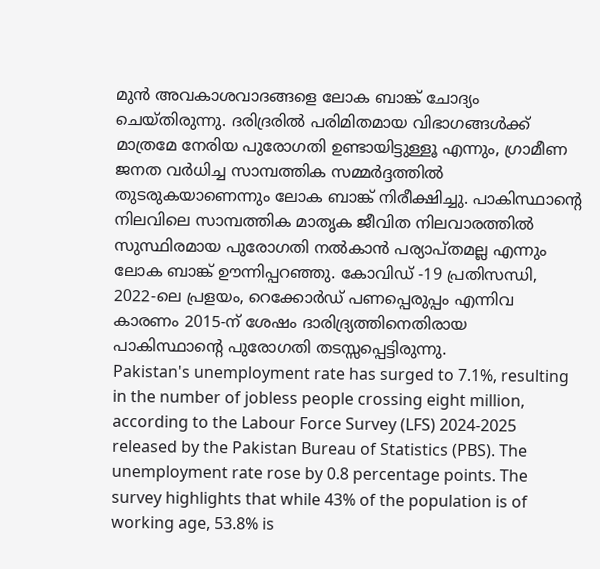മുൻ അവകാശവാദങ്ങളെ ലോക ബാങ്ക് ചോദ്യം ചെയ്തിരുന്നു. ദരിദ്രരിൽ പരിമിതമായ വിഭാഗങ്ങൾക്ക് മാത്രമേ നേരിയ പുരോഗതി ഉണ്ടായിട്ടുള്ളൂ എന്നും, ഗ്രാമീണ ജനത വർധിച്ച സാമ്പത്തിക സമ്മർദ്ദത്തിൽ തുടരുകയാണെന്നും ലോക ബാങ്ക് നിരീക്ഷിച്ചു. പാകിസ്ഥാൻ്റെ നിലവിലെ സാമ്പത്തിക മാതൃക ജീവിത നിലവാരത്തിൽ സുസ്ഥിരമായ പുരോഗതി നൽകാൻ പര്യാപ്തമല്ല എന്നും ലോക ബാങ്ക് ഊന്നിപ്പറഞ്ഞു. കോവിഡ് -19 പ്രതിസന്ധി, 2022-ലെ പ്രളയം, റെക്കോർഡ് പണപ്പെരുപ്പം എന്നിവ കാരണം 2015-ന് ശേഷം ദാരിദ്ര്യത്തിനെതിരായ പാകിസ്ഥാൻ്റെ പുരോഗതി തടസ്സപ്പെട്ടിരുന്നു.
Pakistan's unemployment rate has surged to 7.1%, resulting in the number of jobless people crossing eight million, according to the Labour Force Survey (LFS) 2024-2025 released by the Pakistan Bureau of Statistics (PBS). The unemployment rate rose by 0.8 percentage points. The survey highlights that while 43% of the population is of working age, 53.8% is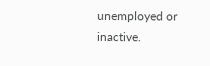unemployed or inactive.